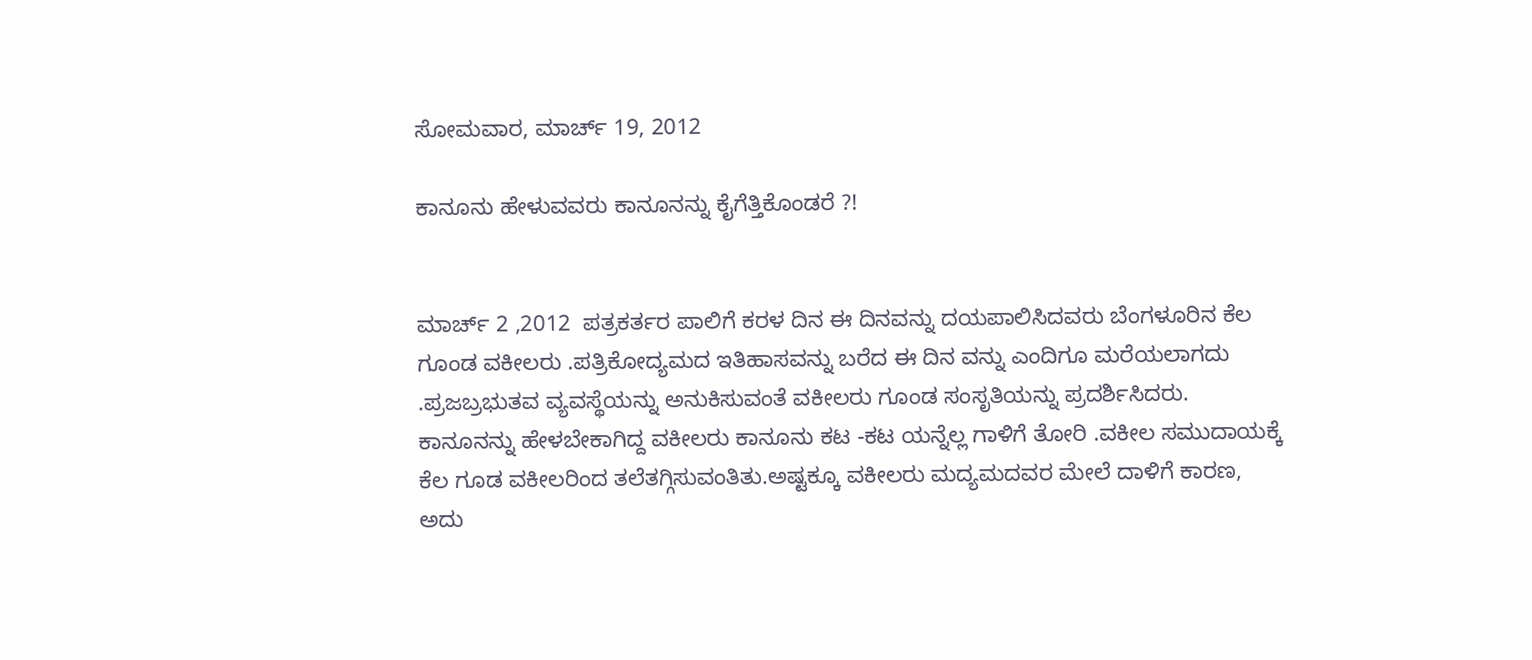ಸೋಮವಾರ, ಮಾರ್ಚ್ 19, 2012

ಕಾನೂನು ಹೇಳುವವರು ಕಾನೂನನ್ನು ಕೈಗೆತ್ತಿಕೊಂಡರೆ ?!


ಮಾರ್ಚ್ 2 ,2012  ಪತ್ರಕರ್ತರ ಪಾಲಿಗೆ ಕರಳ ದಿನ ಈ ದಿನವನ್ನು ದಯಪಾಲಿಸಿದವರು ಬೆಂಗಳೂರಿನ ಕೆಲ ಗೂಂಡ ವಕೀಲರು .ಪತ್ರಿಕೋದ್ಯಮದ ಇತಿಹಾಸವನ್ನು ಬರೆದ ಈ ದಿನ ವನ್ನು ಎಂದಿಗೂ ಮರೆಯಲಾಗದು .ಪ್ರಜಬ್ರಭುತವ ವ್ಯವಸ್ಥೆಯನ್ನು ಅನುಕಿಸುವಂತೆ ವಕೀಲರು ಗೂಂಡ ಸಂಸೃತಿಯನ್ನು ಪ್ರದರ್ಶಿಸಿದರು. ಕಾನೂನನ್ನು ಹೇಳಬೇಕಾಗಿದ್ದ ವಕೀಲರು ಕಾನೂನು ಕಟ -ಕಟ ಯನ್ನೆಲ್ಲ ಗಾಳಿಗೆ ತೋರಿ .ವಕೀಲ ಸಮುದಾಯಕ್ಕೆ ಕೆಲ ಗೂಡ ವಕೀಲರಿಂದ ತಲೆತಗ್ಗಿಸುವಂತಿತು.ಅಷ್ಟಕ್ಕೂ ವಕೀಲರು ಮದ್ಯಮದವರ ಮೇಲೆ ದಾಳಿಗೆ ಕಾರಣ, ಅದು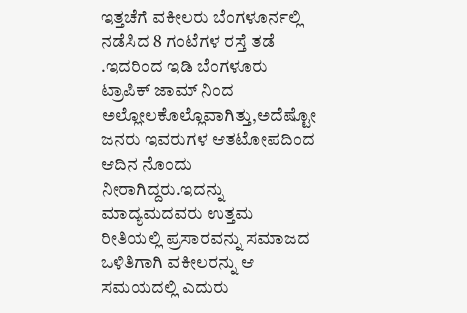ಇತ್ತಚೆಗೆ ವಕೀಲರು ಬೆಂಗಳೂರ್ನಲ್ಲಿ ನಡೆಸಿದ 8 ಗಂಟೆಗಳ ರಸ್ತೆ ತಡೆ .ಇದರಿಂದ ಇಡಿ ಬೆಂಗಳೂರು ಟ್ರಾಪಿಕ್ ಜಾಮ್ ನಿಂದ ಅಲ್ಲೋಲಕೊಲ್ಲೊವಾಗಿತ್ತು,ಅದೆಷ್ಟೋ ಜನರು ಇವರುಗಳ ಆತಟೋಪದಿಂದ  ಆದಿನ ನೊಂದು ನೀರಾಗಿದ್ದರು.ಇದನ್ನು ಮಾದ್ಯಮದವರು ಉತ್ತಮ ರೀತಿಯಲ್ಲಿ ಪ್ರಸಾರವನ್ನು ಸಮಾಜದ ಒಳಿತಿಗಾಗಿ ವಕೀಲರನ್ನು ಆ ಸಮಯದಲ್ಲಿ ಎದುರು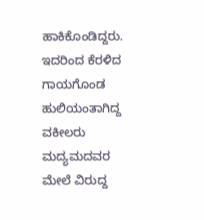ಹಾಕಿಕೊಂಡಿದ್ದರು. ಇದರಿಂದ ಕೆರಳಿದ ಗಾಯಗೊಂಡ ಹುಲಿಯಂತಾಗಿದ್ದ ವಕೀಲರು ಮದ್ಯಮದವರ ಮೇಲೆ ವಿರುದ್ದ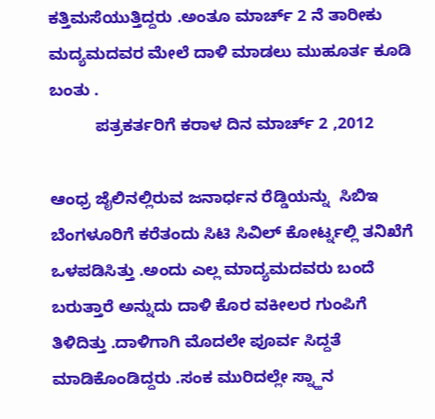ಕತ್ತಿಮಸೆಯುತ್ತಿದ್ದರು .ಅಂತೂ ಮಾರ್ಚ್ 2 ನೆ ತಾರೀಕು ಮದ್ಯಮದವರ ಮೇಲೆ ದಾಳಿ ಮಾಡಲು ಮುಹೂರ್ತ ಕೂಡಿ ಬಂತು .
          ಪತ್ರಕರ್ತರಿಗೆ ಕರಾಳ ದಿನ ಮಾರ್ಚ್ 2 ,2012

ಆಂಧ್ರ ಜೈಲಿನಲ್ಲಿರುವ ಜನಾರ್ಧನ ರೆಡ್ಡಿಯನ್ನು  ಸಿಬಿಇ ಬೆಂಗಳೂರಿಗೆ ಕರೆತಂದು ಸಿಟಿ ಸಿವಿಲ್ ಕೋರ್ಟ್ನಲ್ಲಿ ತನಿಖೆಗೆ ಒಳಪಡಿಸಿತ್ತು .ಅಂದು ಎಲ್ಲ ಮಾದ್ಯಮದವರು ಬಂದೆ ಬರುತ್ತಾರೆ ಅನ್ನುದು ದಾಳಿ ಕೊರ ವಕೀಲರ ಗುಂಪಿಗೆ ತಿಳಿದಿತ್ತು .ದಾಳಿಗಾಗಿ ಮೊದಲೇ ಪೂರ್ವ ಸಿದ್ದತೆ ಮಾಡಿಕೊಂಡಿದ್ದರು .ಸಂಕ ಮುರಿದಲ್ಲೇ ಸ್ನ್ಹಾನ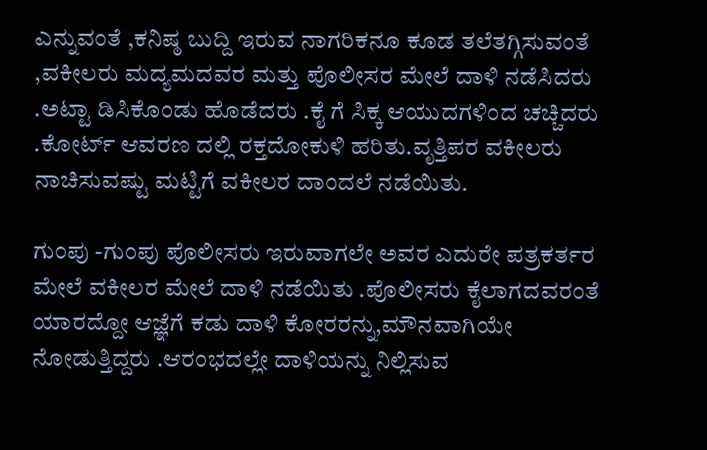ಎನ್ನುವಂತೆ ,ಕನಿಷ್ಠ ಬುದ್ದಿ ಇರುವ ನಾಗರಿಕನೂ ಕೂಡ ತಲೆತಗ್ಗಿಸುವಂತೆ ,ವಕೀಲರು ಮದ್ಯಮದವರ ಮತ್ತು ಪೊಲೀಸರ ಮೇಲೆ ದಾಳಿ ನಡೆಸಿದರು .ಅಟ್ಟಾ ಡಿಸಿಕೊಂಡು ಹೊಡೆದರು .ಕೈ ಗೆ ಸಿಕ್ಕ ಆಯುದಗಳಿಂದ ಚಚ್ಚಿದರು .ಕೋರ್ಟ್ ಆವರಣ ದಲ್ಲಿ ರಕ್ತದೋಕುಳಿ ಹರಿತು.ವೃತ್ತಿಪರ ವಕೀಲರು ನಾಚಿಸುವಷ್ಟು ಮಟ್ಟಿಗೆ ವಕೀಲರ ದಾಂದಲೆ ನಡೆಯಿತು.

ಗುಂಪು -ಗುಂಪು ಪೊಲೀಸರು ಇರುವಾಗಲೇ ಅವರ ಎದುರೇ ಪತ್ರಕರ್ತರ ಮೇಲೆ ವಕೀಲರ ಮೇಲೆ ದಾಳಿ ನಡೆಯಿತು .ಪೊಲೀಸರು ಕೈಲಾಗದವರಂತೆ ಯಾರದ್ದೋ ಆಜ್ಞೆಗೆ ಕಡು ದಾಳಿ ಕೋರರನ್ನು,ಮೌನವಾಗಿಯೇ  ನೋಡುತ್ತಿದ್ದರು .ಆರಂಭದಲ್ಲೇ ದಾಳಿಯನ್ನು ನಿಲ್ಲಿಸುವ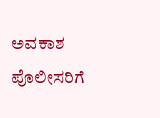ಅವಕಾಶ ಪೊಲೀಸರಿಗೆ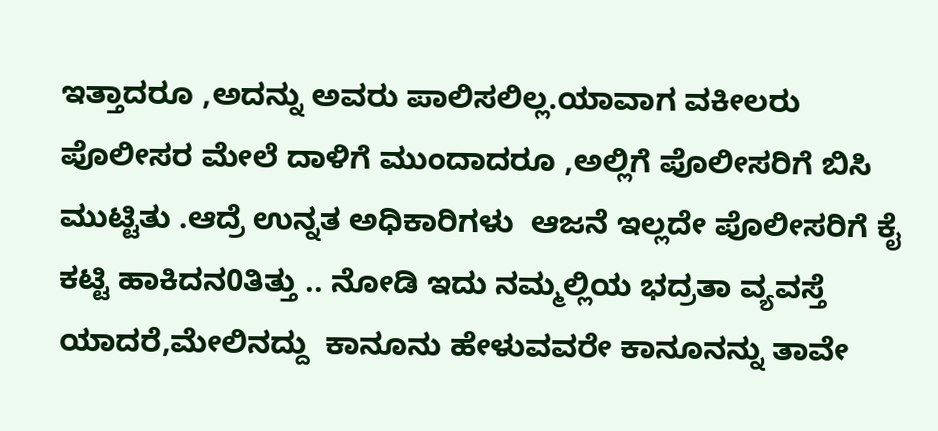ಇತ್ತಾದರೂ ,ಅದನ್ನು ಅವರು ಪಾಲಿಸಲಿಲ್ಲ.ಯಾವಾಗ ವಕೀಲರು ಪೊಲೀಸರ ಮೇಲೆ ದಾಳಿಗೆ ಮುಂದಾದರೂ ,ಅಲ್ಲಿಗೆ ಪೊಲೀಸರಿಗೆ ಬಿಸಿ ಮುಟ್ಟಿತು .ಆದ್ರೆ ಉನ್ನತ ಅಧಿಕಾರಿಗಳು  ಆಜನೆ ಇಲ್ಲದೇ ಪೊಲೀಸರಿಗೆ ಕೈ ಕಟ್ಟಿ ಹಾಕಿದನ0ತಿತ್ತು .. ನೋಡಿ ಇದು ನಮ್ಮಲ್ಲಿಯ ಭದ್ರತಾ ವ್ಯವಸ್ತೆ  ಯಾದರೆ,ಮೇಲಿನದ್ದು  ಕಾನೂನು ಹೇಳುವವರೇ ಕಾನೂನನ್ನು ತಾವೇ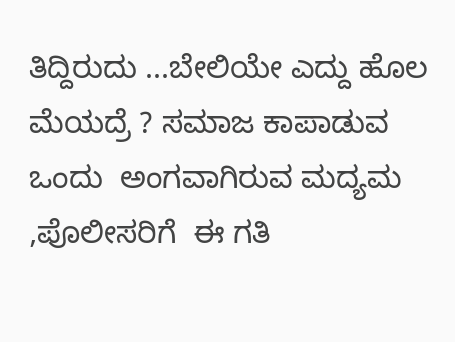ತಿದ್ದಿರುದು ...ಬೇಲಿಯೇ ಎದ್ದು ಹೊಲ ಮೆಯದ್ರೆ ? ಸಮಾಜ ಕಾಪಾಡುವ ಒಂದು  ಅಂಗವಾಗಿರುವ ಮದ್ಯಮ ,ಪೊಲೀಸರಿಗೆ  ಈ ಗತಿ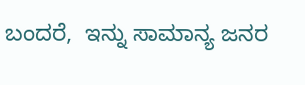ಬಂದರೆ,  ಇನ್ನು ಸಾಮಾನ್ಯ ಜನರ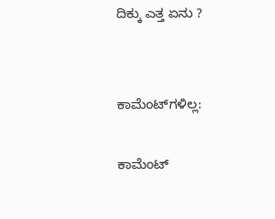ದಿಕ್ಕು ಎತ್ತ ಏನು ?


ಕಾಮೆಂಟ್‌ಗಳಿಲ್ಲ:

ಕಾಮೆಂಟ್‌‌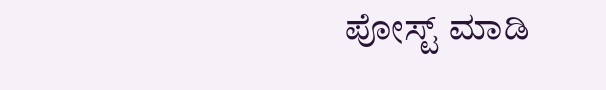ಪೋಸ್ಟ್‌ ಮಾಡಿ